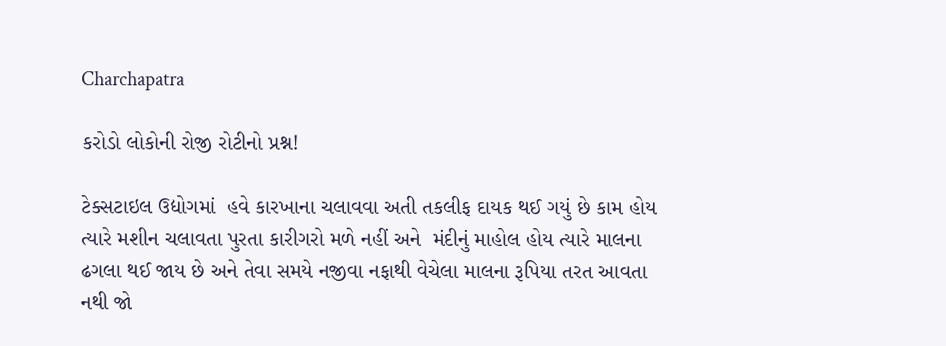Charchapatra

કરોડો લોકોની રોજી રોટીનો પ્રશ્ન!

ટેક્સટાઇલ ઉદ્યોગમાં  હવે કારખાના ચલાવવા અતી તકલીફ દાયક થઈ ગયું છે કામ હોય ત્યારે મશીન ચલાવતા પુરતા કારીગરો મળે નહીં અને  મંદીનું માહોલ હોય ત્યારે માલના ઢગલા થઈ જાય છે અને તેવા સમયે નજીવા નફાથી વેચેલા માલના રૂપિયા તરત આવતા નથી જો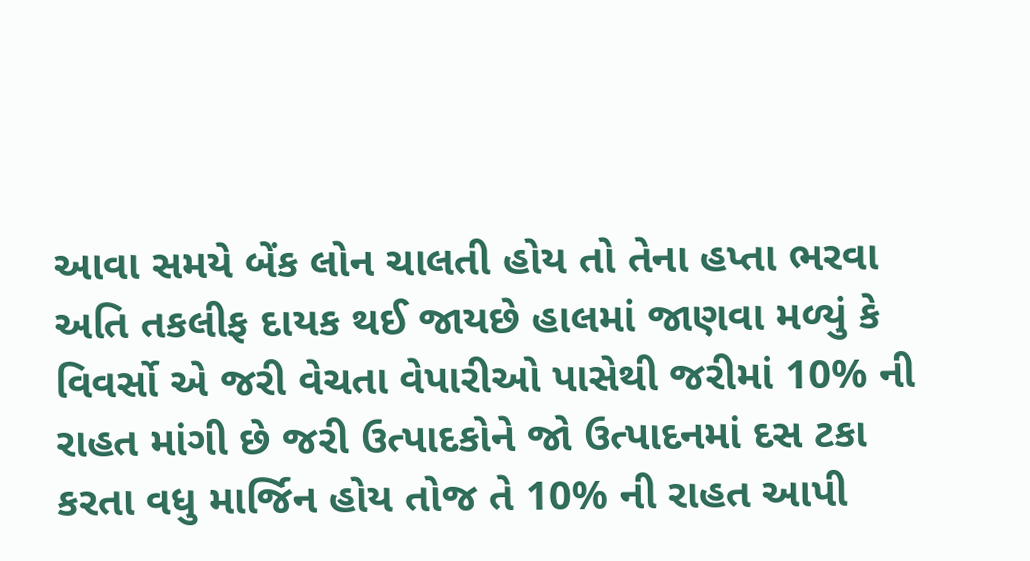આવા સમયે બેંક લોન ચાલતી હોય તો તેના હપ્તા ભરવા અતિ તકલીફ દાયક થઈ જાયછે હાલમાં જાણવા મળ્યું કે વિવર્સો એ જરી વેચતા વેપારીઓ પાસેથી જરીમાં 10% ની રાહત માંગી છે જરી ઉત્પાદકોને જો ઉત્પાદનમાં દસ ટકા કરતા વધુ માર્જિન હોય તોજ તે 10% ની રાહત આપી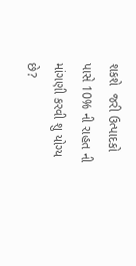શકશે  જરી ઉત્પાદકો પાસે 10% ની રાહત ની માંગણી કરવી શુ યોગ્ય છે?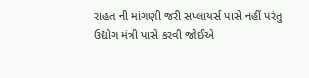રાહત ની માંગણી જરી સપ્લાયર્સ પાસે નહીં પરંતુ ઉદ્યોગ મંત્રી પાસે કરવી જોઈએ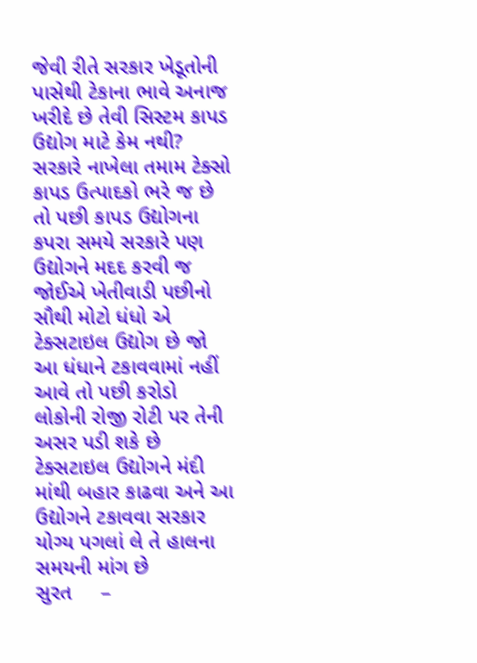જેવી રીતે સરકાર ખેડૂતોની પાસેથી ટેકાના ભાવે અનાજ ખરીદે છે તેવી સિસ્ટમ કાપડ ઉદ્યોગ માટે કેમ નથી? સરકારે નાખેલા તમામ ટેક્સો કાપડ ઉત્પાદકો ભરે જ છે તો પછી કાપડ ઉદ્યોગના કપરા સમયે સરકારે પણ ઉદ્યોગને મદદ કરવી જ જોઈએ ખેતીવાડી પછીનો સૌથી મોટો ધંધો એ ટેક્સટાઇલ ઉદ્યોગ છે જો આ ધંધાને ટકાવવામાં નહીં આવે તો પછી કરોડો લોકોની રોજી રોટી પર તેની અસર પડી શકે છે ટેક્સટાઇલ ઉદ્યોગને મંદી માંથી બહાર કાઢવા અને આ ઉદ્યોગને ટકાવવા સરકાર યોગ્ય પગલાં લે તે હાલના સમયની માંગ છે
સુરત     –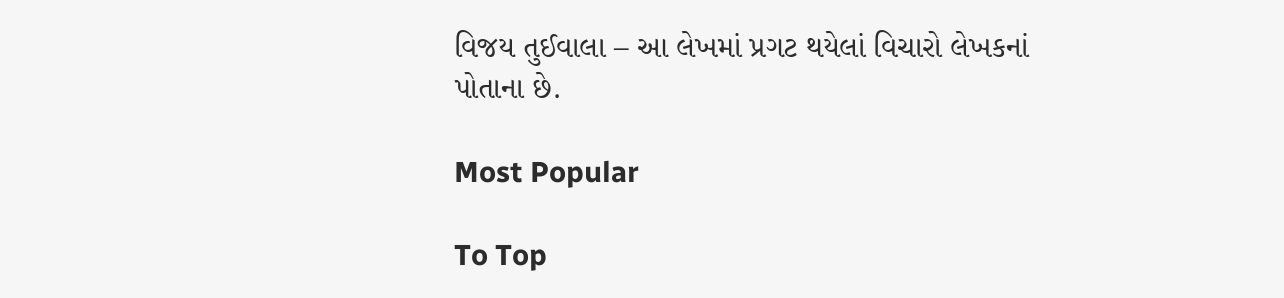વિજય તુઈવાલા – આ લેખમાં પ્રગટ થયેલાં વિચારો લેખકનાં પોતાના છે.

Most Popular

To Top